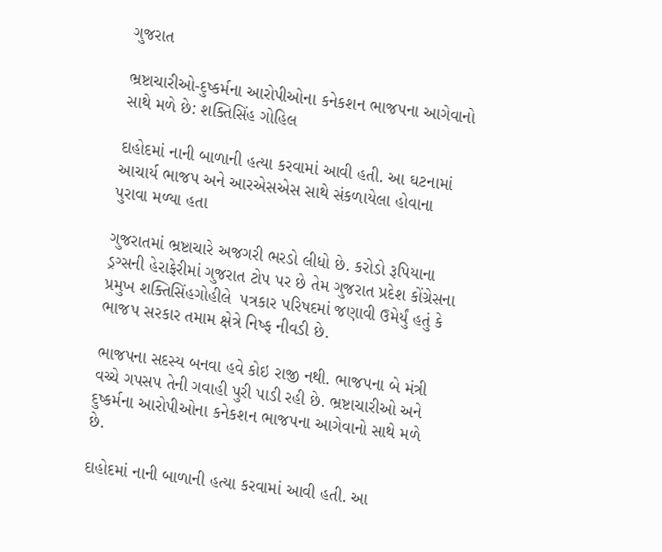ગુજરાત

ભ્રષ્ટાચારીઓ-દુષ્કર્મના આરોપીઓના કનેકશન ભાજપના આગેવાનો સાથે મળે છે: શક્તિસિંહ ગોહિલ

દાહોદમાં નાની બાળાની હત્યા કરવામાં આવી હતી. આ ઘટનામાં આચાર્ય ભાજપ અને આરએસએસ સાથે સંકળાયેલા હોવાના પુરાવા મળ્યા હતા

ગુજરાતમાં ભ્રષ્ટાચારે અજગરી ભરડો લીધો છે. કરોડો રૂપિયાના ડ્રગ્સની હેરાફેરીમાં ગુજરાત ટોપ પર છે તેમ ગુજરાત પ્રદેશ કોંગ્રેસના પ્રમુખ શક્તિસિંહગોહીલે  પત્રકાર પરિષદમાં જણાવી ઉમેર્યું હતું કે ભાજપ સરકાર તમામ ક્ષેત્રે નિષ્ફ નીવડી છે.

ભાજપના સદસ્ય બનવા હવે કોઇ રાજી નથી. ભાજપના બે મંત્રી વચ્ચે ગપસપ તેની ગવાહી પુરી પાડી રહી છે. ભ્રષ્ટાચારીઓ અને દુષ્કર્મના આરોપીઓના કનેકશન ભાજપના આગેવાનો સાથે મળે છે.

દાહોદમાં નાની બાળાની હત્યા કરવામાં આવી હતી. આ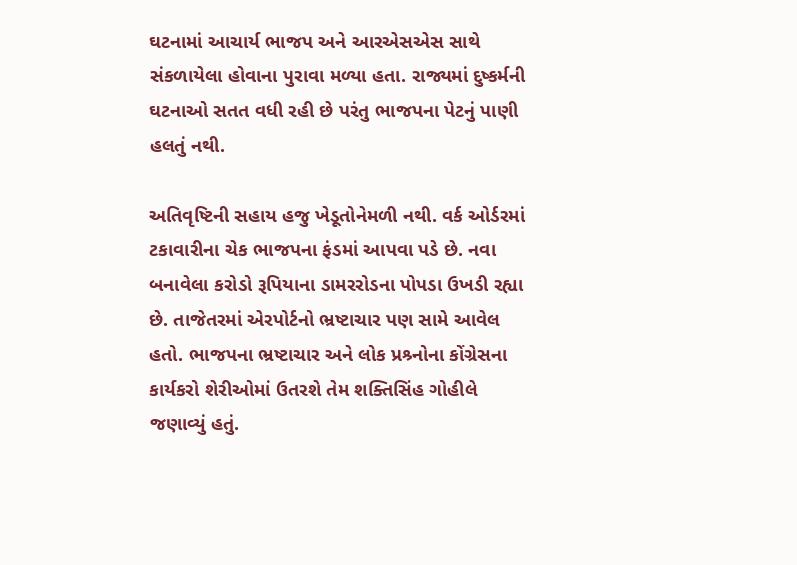ઘટનામાં આચાર્ય ભાજપ અને આરએસએસ સાથે સંકળાયેલા હોવાના પુરાવા મળ્યા હતા. રાજ્યમાં દુષ્કર્મની ઘટનાઓ સતત વધી રહી છે પરંતુ ભાજપના પેટનું પાણી હલતું નથી.

અતિવૃષ્ટિની સહાય હજુ ખેડૂતોનેમળી નથી. વર્ક ઓર્ડરમાં ટકાવારીના ચેક ભાજપના ફંડમાં આપવા પડે છે. નવા બનાવેલા કરોડો રૂપિયાના ડામરરોડના પોપડા ઉખડી રહ્યા છે. તાજેતરમાં એરપોર્ટનો ભ્રષ્ટાચાર પણ સામે આવેલ હતો. ભાજપના ભ્રષ્ટાચાર અને લોક પ્રશ્ર્નોના કોંગ્રેસના કાર્યકરો શેરીઓમાં ઉતરશે તેમ શક્તિસિંહ ગોહીલે જણાવ્યું હતું.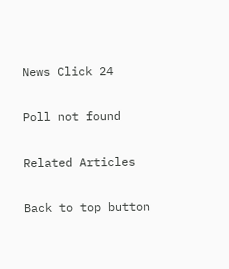News Click 24

Poll not found

Related Articles

Back to top button